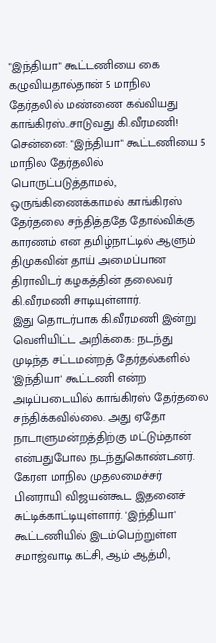"இந்தியா" கூட்டணியை கை கழுவியதால்தான் 5 மாநில தேர்தலில் மண்ணை கவ்வியது காங்கிரஸ்..சாடுவது கி.வீரமணி!
சென்னை: "இந்தியா" கூட்டணியை 5 மாநில தேர்தலில் பொருட்படுத்தாமல், ஒருங்கிணைக்காமல் காங்கிரஸ் தேர்தலை சந்தித்ததே தோல்விக்கு காரணம் என தமிழ்நாட்டில் ஆளும் திமுகவின் தாய் அமைப்பான திராவிடர் கழகத்தின் தலைவர் கி.வீரமணி சாடியுள்ளார்.
இது தொடர்பாக கி.வீரமணி இன்று வெளியிட்ட அறிக்கை: நடந்து முடிந்த சட்டமன்றத் தேர்தல்களில் 'இந்தியா' கூட்டணி என்ற அடிப்படையில் காங்கிரஸ் தேர்தலை சந்திக்கவில்லை. அது ஏதோ நாடாளுமன்றத்திற்கு மட்டும்தான் என்பதுபோல நடந்துகொண்டனர். கேரள மாநில முதலமைச்சர் பினராயி விஜயன்கூட இதனைச் சுட்டிக்காட்டியுள்ளார். 'இந்தியா' கூட்டணியில் இடம்பெற்றுள்ள சமாஜ்வாடி கட்சி, ஆம் ஆத்மி,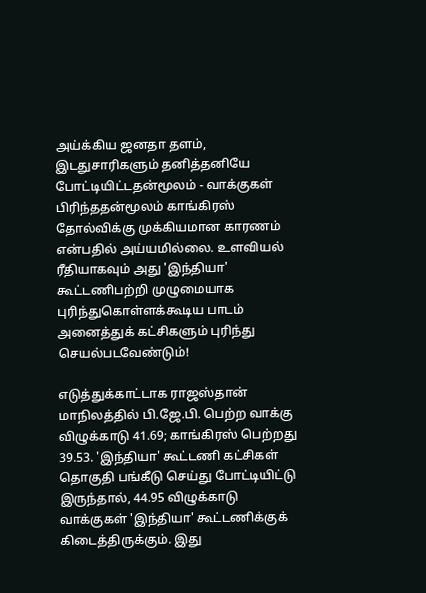அய்க்கிய ஜனதா தளம், இடதுசாரிகளும் தனித்தனியே போட்டியிட்டதன்மூலம் - வாக்குகள் பிரிந்ததன்மூலம் காங்கிரஸ் தோல்விக்கு முக்கியமான காரணம் என்பதில் அய்யமில்லை. உளவியல் ரீதியாகவும் அது 'இந்தியா' கூட்டணிபற்றி முழுமையாக புரிந்துகொள்ளக்கூடிய பாடம் அனைத்துக் கட்சிகளும் புரிந்து செயல்படவேண்டும்!

எடுத்துக்காட்டாக ராஜஸ்தான் மாநிலத்தில் பி.ஜே.பி. பெற்ற வாக்கு விழுக்காடு 41.69; காங்கிரஸ் பெற்றது 39.53. 'இந்தியா' கூட்டணி கட்சிகள் தொகுதி பங்கீடு செய்து போட்டியிட்டு இருந்தால், 44.95 விழுக்காடு வாக்குகள் 'இந்தியா' கூட்டணிக்குக் கிடைத்திருக்கும். இது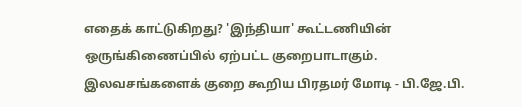எதைக் காட்டுகிறது? 'இந்தியா' கூட்டணியின் ஒருங்கிணைப்பில் ஏற்பட்ட குறைபாடாகும். இலவசங்களைக் குறை கூறிய பிரதமர் மோடி - பி.ஜே.பி.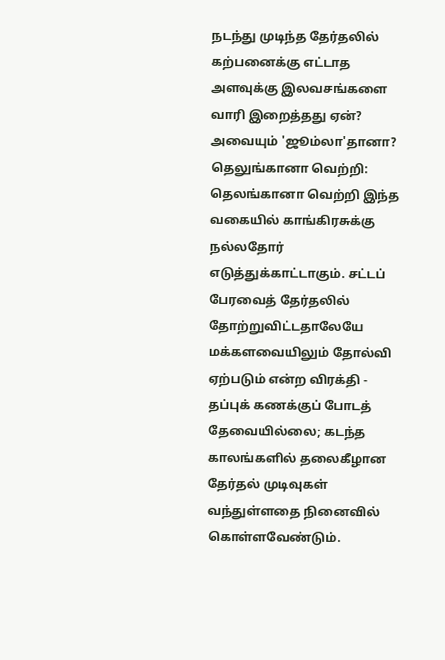நடந்து முடிந்த தேர்தலில் கற்பனைக்கு எட்டாத அளவுக்கு இலவசங்களை வாரி இறைத்தது ஏன்? அவையும் 'ஜூம்லா'தானா?
தெலுங்கானா வெற்றி: தெலங்கானா வெற்றி இந்த வகையில் காங்கிரசுக்கு நல்லதோர் எடுத்துக்காட்டாகும். சட்டப் பேரவைத் தேர்தலில் தோற்றுவிட்டதாலேயே மக்களவையிலும் தோல்வி ஏற்படும் என்ற விரக்தி - தப்புக் கணக்குப் போடத் தேவையில்லை; கடந்த காலங்களில் தலைகீழான தேர்தல் முடிவுகள் வந்துள்ளதை நினைவில் கொள்ளவேண்டும்.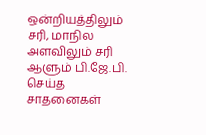ஒன்றியத்திலும் சரி, மாநில அளவிலும் சரி ஆளும் பி.ஜே.பி. செய்த சாதனைகள்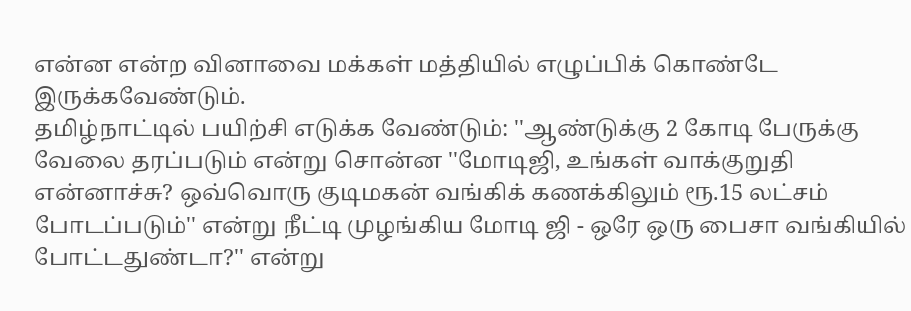என்ன என்ற வினாவை மக்கள் மத்தியில் எழுப்பிக் கொண்டே இருக்கவேண்டும்.
தமிழ்நாட்டில் பயிற்சி எடுக்க வேண்டும்: ''ஆண்டுக்கு 2 கோடி பேருக்கு வேலை தரப்படும் என்று சொன்ன ''மோடிஜி, உங்கள் வாக்குறுதி என்னாச்சு? ஒவ்வொரு குடிமகன் வங்கிக் கணக்கிலும் ரூ.15 லட்சம் போடப்படும்'' என்று நீட்டி முழங்கிய மோடி ஜி - ஒரே ஒரு பைசா வங்கியில் போட்டதுண்டா?'' என்று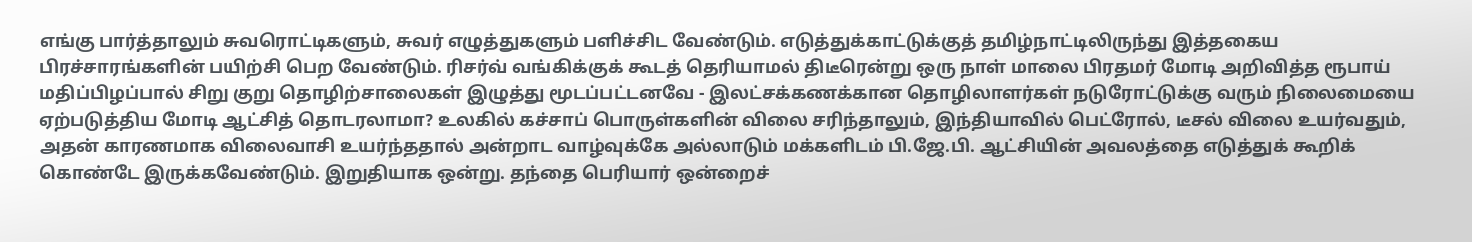எங்கு பார்த்தாலும் சுவரொட்டிகளும், சுவர் எழுத்துகளும் பளிச்சிட வேண்டும். எடுத்துக்காட்டுக்குத் தமிழ்நாட்டிலிருந்து இத்தகைய பிரச்சாரங்களின் பயிற்சி பெற வேண்டும். ரிசர்வ் வங்கிக்குக் கூடத் தெரியாமல் திடீரென்று ஒரு நாள் மாலை பிரதமர் மோடி அறிவித்த ரூபாய் மதிப்பிழப்பால் சிறு குறு தொழிற்சாலைகள் இழுத்து மூடப்பட்டனவே - இலட்சக்கணக்கான தொழிலாளர்கள் நடுரோட்டுக்கு வரும் நிலைமையை ஏற்படுத்திய மோடி ஆட்சித் தொடரலாமா? உலகில் கச்சாப் பொருள்களின் விலை சரிந்தாலும், இந்தியாவில் பெட்ரோல், டீசல் விலை உயர்வதும், அதன் காரணமாக விலைவாசி உயர்ந்ததால் அன்றாட வாழ்வுக்கே அல்லாடும் மக்களிடம் பி.ஜே.பி. ஆட்சியின் அவலத்தை எடுத்துக் கூறிக் கொண்டே இருக்கவேண்டும். இறுதியாக ஒன்று. தந்தை பெரியார் ஒன்றைச்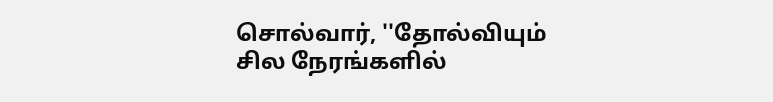சொல்வார், ''தோல்வியும் சில நேரங்களில்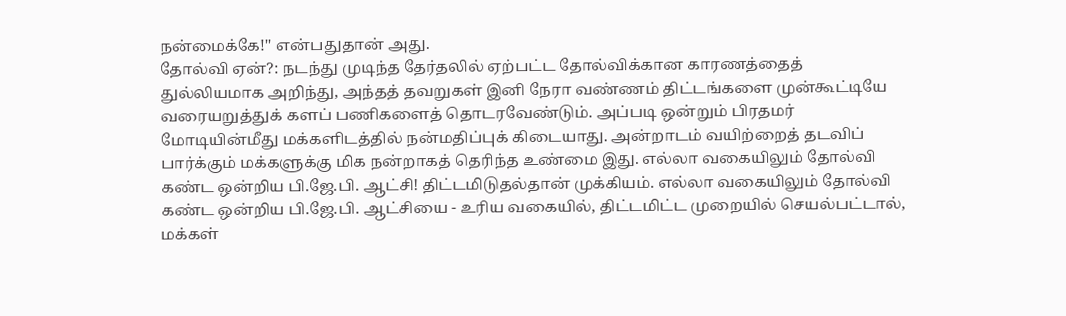நன்மைக்கே!'' என்பதுதான் அது.
தோல்வி ஏன்?: நடந்து முடிந்த தேர்தலில் ஏற்பட்ட தோல்விக்கான காரணத்தைத் துல்லியமாக அறிந்து, அந்தத் தவறுகள் இனி நேரா வண்ணம் திட்டங்களை முன்கூட்டியே வரையறுத்துக் களப் பணிகளைத் தொடரவேண்டும். அப்படி ஒன்றும் பிரதமர் மோடியின்மீது மக்களிடத்தில் நன்மதிப்புக் கிடையாது. அன்றாடம் வயிற்றைத் தடவிப் பார்க்கும் மக்களுக்கு மிக நன்றாகத் தெரிந்த உண்மை இது. எல்லா வகையிலும் தோல்வி கண்ட ஒன்றிய பி.ஜே.பி. ஆட்சி! திட்டமிடுதல்தான் முக்கியம். எல்லா வகையிலும் தோல்வி கண்ட ஒன்றிய பி.ஜே.பி. ஆட்சியை - உரிய வகையில், திட்டமிட்ட முறையில் செயல்பட்டால், மக்கள்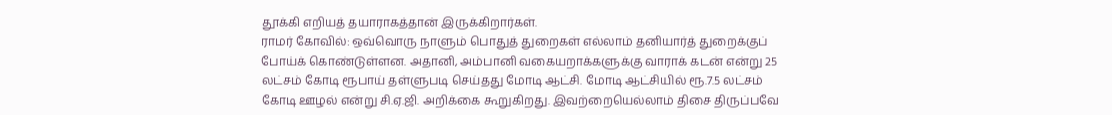தூக்கி எறியத் தயாராகத்தான் இருக்கிறார்கள்.
ராமர் கோவில்: ஒவ்வொரு நாளும் பொதுத் துறைகள் எல்லாம் தனியார்த் துறைக்குப் போய்க் கொண்டுள்ளன. அதானி, அம்பானி வகையறாக்களுக்கு வாராக் கடன் என்று 25 லட்சம் கோடி ரூபாய் தள்ளுபடி செய்தது மோடி ஆட்சி. மோடி ஆட்சியில் ரூ.7.5 லட்சம் கோடி ஊழல் என்று சி.ஏ.ஜி. அறிக்கை கூறுகிறது. இவற்றையெல்லாம் திசை திருப்பவே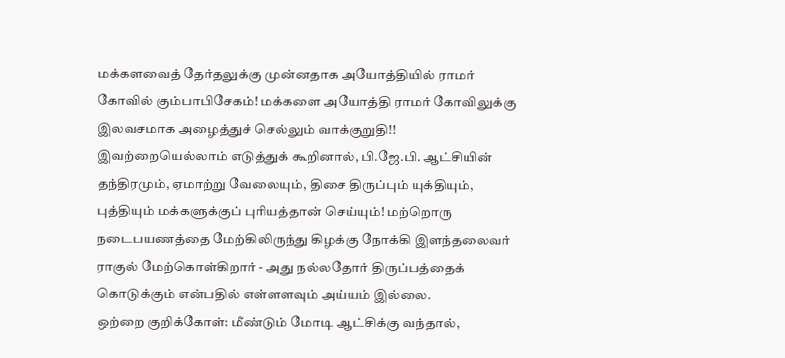மக்களவைத் தேர்தலுக்கு முன்னதாக அயோத்தியில் ராமர் கோவில் கும்பாபிசேகம்! மக்களை அயோத்தி ராமர் கோவிலுக்கு இலவசமாக அழைத்துச் செல்லும் வாக்குறுதி!!
இவற்றையெல்லாம் எடுத்துக் கூறினால், பி.ஜே.பி. ஆட்சியின் தந்திரமும், ஏமாற்று வேலையும், திசை திருப்பும் யுக்தியும், புத்தியும் மக்களுக்குப் புரியத்தான் செய்யும்! மற்றொரு நடைபயணத்தை மேற்கிலிருந்து கிழக்கு நோக்கி இளந்தலைவர் ராகுல் மேற்கொள்கிறார் - அது நல்லதோர் திருப்பத்தைக் கொடுக்கும் என்பதில் எள்ளளவும் அய்யம் இல்லை.
ஒற்றை குறிக்கோள்: மீண்டும் மோடி ஆட்சிக்கு வந்தால்,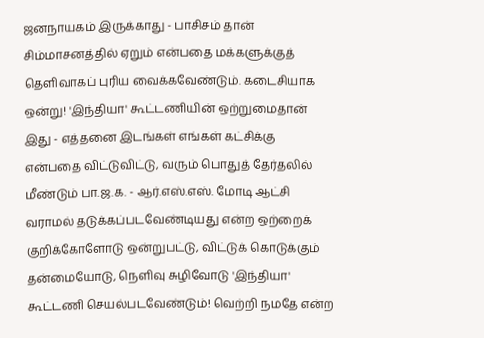ஜனநாயகம் இருக்காது - பாசிசம் தான் சிம்மாசனத்தில் ஏறும் என்பதை மக்களுக்குத் தெளிவாகப் புரிய வைக்கவேண்டும். கடைசியாக ஒன்று! 'இந்தியா' கூட்டணியின் ஒற்றுமைதான் இது - எத்தனை இடங்கள் எங்கள் கட்சிக்கு என்பதை விட்டுவிட்டு, வரும் பொதுத் தேர்தலில் மீண்டும் பா.ஜ.க. - ஆர்.எஸ்.எஸ். மோடி ஆட்சி வராமல் தடுக்கப்படவேண்டியது என்ற ஒற்றைக் குறிக்கோளோடு ஒன்றுபட்டு, விட்டுக் கொடுக்கும் தன்மையோடு, நெளிவு சுழிவோடு 'இந்தியா' கூட்டணி செயல்படவேண்டும்! வெற்றி நமதே என்ற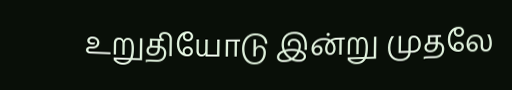உறுதியோடு இன்று முதலே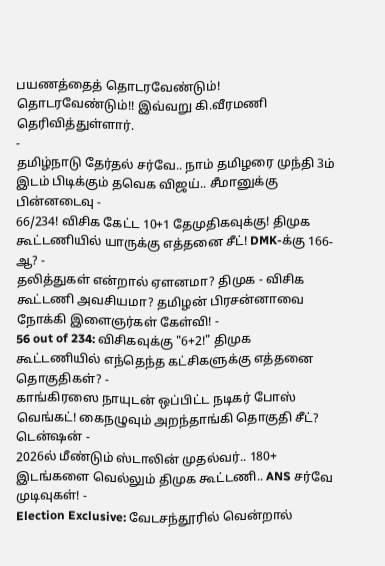பயணத்தைத் தொடரவேண்டும்! தொடரவேண்டும்!! இவ்வறு கி.வீரமணி தெரிவித்துள்ளார்.
-
தமிழ்நாடு தேர்தல் சர்வே.. நாம் தமிழரை முந்தி 3ம் இடம் பிடிக்கும் தவெக விஜய்.. சீமானுக்கு பின்னடைவு -
66/234! விசிக கேட்ட 10+1 தேமுதிகவுக்கு! திமுக கூட்டணியில் யாருக்கு எத்தனை சீட்! DMK-க்கு 166-ஆ? -
தலித்துகள் என்றால் ஏளனமா? திமுக - விசிக கூட்டணி அவசியமா? தமிழன் பிரசன்னாவை நோக்கி இளைஞர்கள் கேள்வி! -
56 out of 234: விசிகவுக்கு "6+2!" திமுக கூட்டணியில் எந்தெந்த கட்சிகளுக்கு எத்தனை தொகுதிகள்? -
காங்கிரஸை நாயுடன் ஒப்பிட்ட நடிகர் போஸ் வெங்கட்! கைநழுவும் அறந்தாங்கி தொகுதி சீட்? டென்ஷன் -
2026ல் மீண்டும் ஸ்டாலின் முதல்வர்.. 180+ இடங்களை வெல்லும் திமுக கூட்டணி.. ANS சர்வே முடிவுகள்! -
Election Exclusive: வேடசந்தூரில் வென்றால்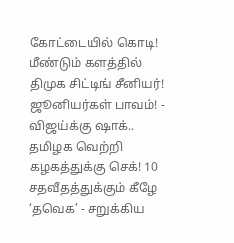கோட்டையில் கொடி! மீண்டும் களத்தில் திமுக சிட்டிங் சீனியர்! ஜூனியர்கள் பாவம்! -
விஜய்க்கு ஷாக்.. தமிழக வெற்றி கழகத்துக்கு செக்! 10 சதவீதத்துக்கும் கீழே ‘தவெக’ - சறுக்கிய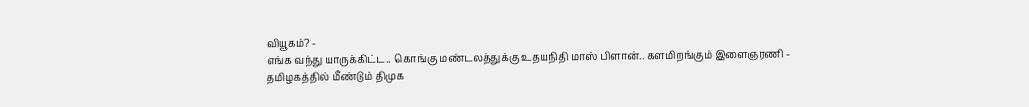வியூகம்? -
எங்க வந்து யாருக்கிட்ட.. கொங்கு மண்டலத்துக்கு உதயநிதி மாஸ் பிளான்.. களமிறங்கும் இளைஞரணி -
தமிழகத்தில் மீண்டும் திமுக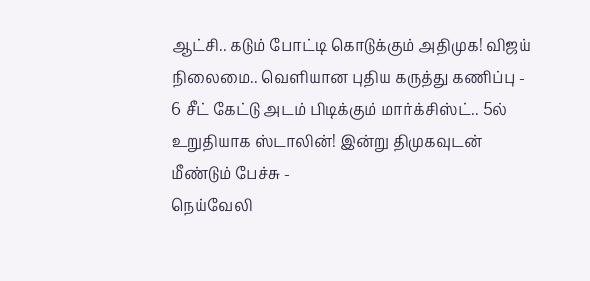ஆட்சி.. கடும் போட்டி கொடுக்கும் அதிமுக! விஜய் நிலைமை.. வெளியான புதிய கருத்து கணிப்பு -
6 சீட் கேட்டு அடம் பிடிக்கும் மார்க்சிஸ்ட்.. 5ல் உறுதியாக ஸ்டாலின்! இன்று திமுகவுடன் மீண்டும் பேச்சு -
நெய்வேலி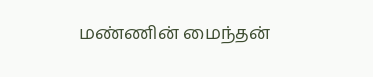மண்ணின் மைந்தன்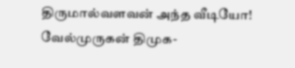திருமால்வளவன் அந்த வீடியோ! வேல்முருகன் திமுக-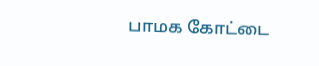பாமக கோட்டை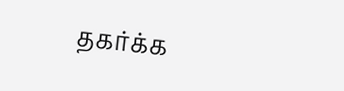தகர்க்க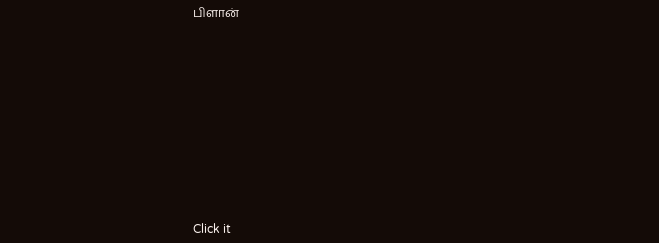பிளான்











Click it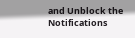and Unblock the Notifications